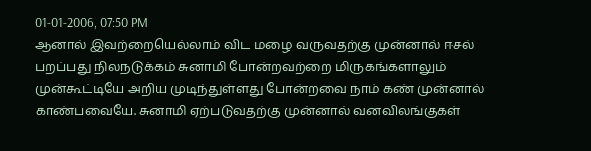01-01-2006, 07:50 PM
ஆனால் இவற்றையெல்லாம் விட மழை வருவதற்கு முன்னால் ஈசல் பறப்பது நிலநடுக்கம் சுனாமி போன்றவற்றை மிருகங்களாலும் முன்கூட்டியே அறிய முடிந்துள்ளது போன்றவை நாம் கண் முன்னால் காண்பவையே. சுனாமி ஏற்படுவதற்கு முன்னால் வனவிலங்குகள்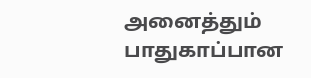அனைத்தும் பாதுகாப்பான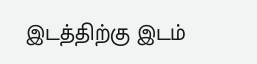இடத்திற்கு இடம்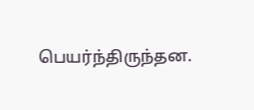பெயர்ந்திருந்தன.